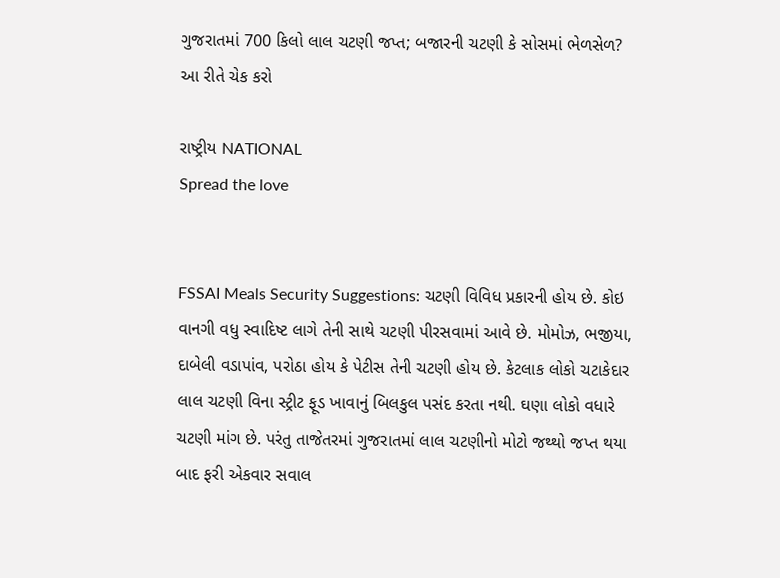ગુજરાતમાં 700 કિલો લાલ ચટણી જપ્ત; બજારની ચટણી કે સોસમાં ભેળસેળ? આ રીતે ચેક કરો

રાષ્ટ્રીય NATIONAL
Spread the love


FSSAI Meals Security Suggestions: ચટણી વિવિધ પ્રકારની હોય છે. કોઇ વાનગી વધુ સ્વાદિષ્ટ લાગે તેની સાથે ચટણી પીરસવામાં આવે છે. મોમોઝ, ભજીયા, દાબેલી વડાપાંવ, પરોઠા હોય કે પેટીસ તેની ચટણી હોય છે. કેટલાક લોકો ચટાકેદાર લાલ ચટણી વિના સ્ટ્રીટ ફૂડ ખાવાનું બિલકુલ પસંદ કરતા નથી. ઘણા લોકો વધારે ચટણી માંગ છે. પરંતુ તાજેતરમાં ગુજરાતમાં લાલ ચટણીનો મોટો જથ્થો જપ્ત થયા બાદ ફરી એકવાર સવાલ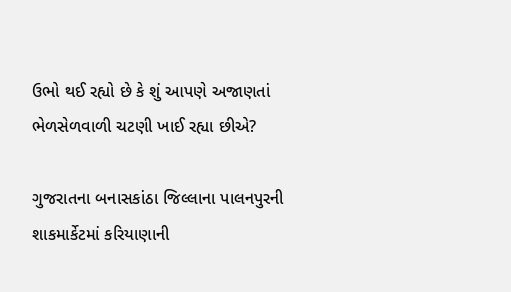ઉભો થઈ રહ્યો છે કે શું આપણે અજાણતાં ભેળસેળવાળી ચટણી ખાઈ રહ્યા છીએ?

ગુજરાતના બનાસકાંઠા જિલ્લાના પાલનપુરની શાકમાર્કેટમાં કરિયાણાની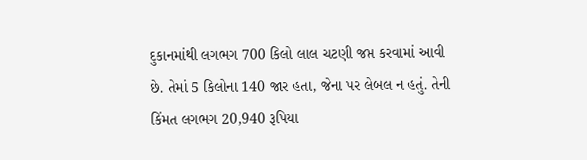દુકાનમાંથી લગભગ 700 કિલો લાલ ચટણી જપ્ત કરવામાં આવી છે. તેમાં 5 કિલોના 140 જાર હતા, જેના પર લેબલ ન હતું. તેની કિંમત લગભગ 20,940 રૂપિયા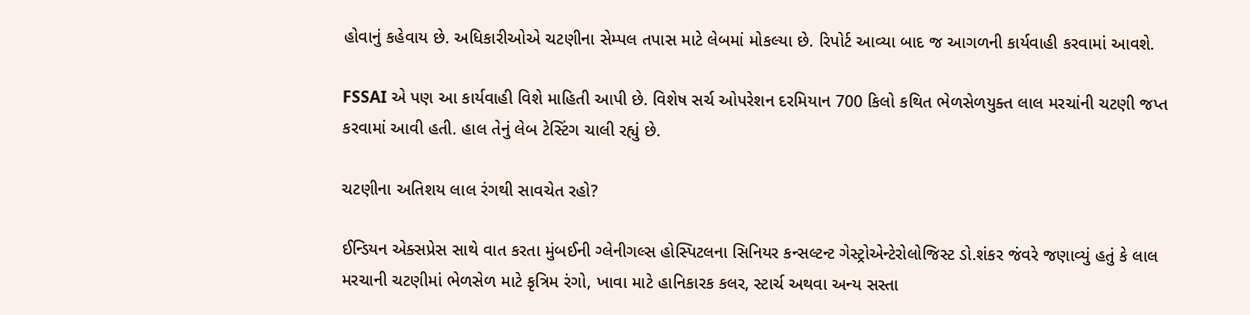હોવાનું કહેવાય છે. અધિકારીઓએ ચટણીના સેમ્પલ તપાસ માટે લેબમાં મોકલ્યા છે. રિપોર્ટ આવ્યા બાદ જ આગળની કાર્યવાહી કરવામાં આવશે.

FSSAI એ પણ આ કાર્યવાહી વિશે માહિતી આપી છે. વિશેષ સર્ચ ઓપરેશન દરમિયાન 700 કિલો કથિત ભેળસેળયુક્ત લાલ મરચાંની ચટણી જપ્ત કરવામાં આવી હતી. હાલ તેનું લેબ ટેસ્ટિંગ ચાલી રહ્યું છે.

ચટણીના અતિશય લાલ રંગથી સાવચેત રહો?

ઈન્ડિયન એક્સપ્રેસ સાથે વાત કરતા મુંબઈની ગ્લેનીગલ્સ હોસ્પિટલના સિનિયર કન્સલ્ટન્ટ ગેસ્ટ્રોએન્ટેરોલોજિસ્ટ ડો.શંકર જંવરે જણાવ્યું હતું કે લાલ મરચાની ચટણીમાં ભેળસેળ માટે કૃત્રિમ રંગો, ખાવા માટે હાનિકારક કલર, સ્ટાર્ચ અથવા અન્ય સસ્તા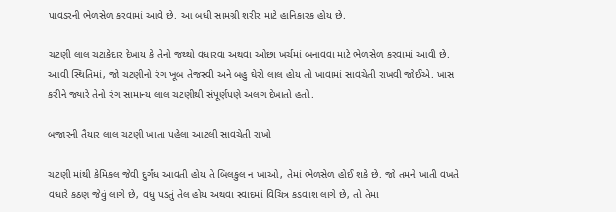પાવડરની ભેળસેળ કરવામાં આવે છે. આ બધી સામગ્રી શરીર માટે હાનિકારક હોય છે.

ચટણી લાલ ચટાકેદાર દેખાય કે તેનો જથ્થો વધારવા અથવા ઓછા ખર્ચમાં બનાવવા માટે ભેળસેળ કરવામાં આવી છે. આવી સ્થિતિમાં, જો ચટણીનો રંગ ખૂબ તેજસ્વી અને બહુ ઘેરો લાલ હોય તો ખાવામાં સાવચેતી રાખવી જોઈએ. ખાસ કરીને જ્યારે તેનો રંગ સામાન્ય લાલ ચટણીથી સંપૂર્ણપણે અલગ દેખાતો હતો.

બજારની તૈયાર લાલ ચટણી ખાતા પહેલા આટલી સાવચેતી રાખો

ચટણી માંથી કેમિકલ જેવી દુર્ગંધ આવતી હોય તે બિલકુલ ન ખાઓ, તેમાં ભેળસેળ હોઈ શકે છે. જો તમને ખાતી વખતે વધારે કઠણ જેવું લાગે છે, વધુ પડતું તેલ હોય અથવા સ્વાદમાં વિચિત્ર કડવાશ લાગે છે, તો તેમા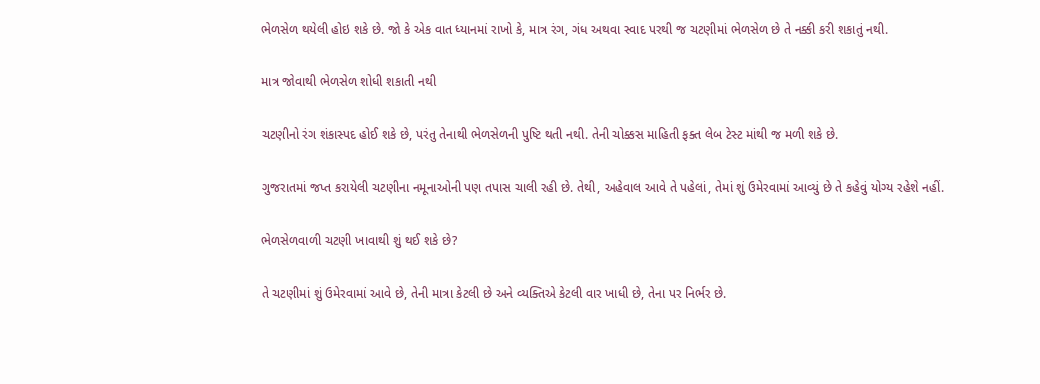ભેળસેળ થયેલી હોઇ શકે છે. જો કે એક વાત ધ્યાનમાં રાખો કે, માત્ર રંગ, ગંધ અથવા સ્વાદ પરથી જ ચટણીમાં ભેળસેળ છે તે નક્કી કરી શકાતું નથી.

માત્ર જોવાથી ભેળસેળ શોધી શકાતી નથી

ચટણીનો રંગ શંકાસ્પદ હોઈ શકે છે, પરંતુ તેનાથી ભેળસેળની પુષ્ટિ થતી નથી. તેની ચોક્કસ માહિતી ફક્ત લેબ ટેસ્ટ માંથી જ મળી શકે છે.

ગુજરાતમાં જપ્ત કરાયેલી ચટણીના નમૂનાઓની પણ તપાસ ચાલી રહી છે. તેથી, અહેવાલ આવે તે પહેલાં, તેમાં શું ઉમેરવામાં આવ્યું છે તે કહેવું યોગ્ય રહેશે નહીં.

ભેળસેળવાળી ચટણી ખાવાથી શું થઈ શકે છે?

તે ચટણીમાં શું ઉમેરવામાં આવે છે, તેની માત્રા કેટલી છે અને વ્યક્તિએ કેટલી વાર ખાધી છે, તેના પર નિર્ભર છે.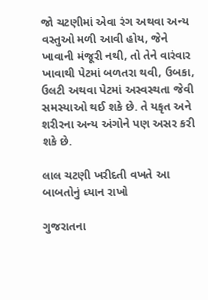જો ચટણીમાં એવા રંગ અથવા અન્ય વસ્તુઓ મળી આવી હોય, જેને ખાવાની મંજૂરી નથી, તો તેને વારંવાર ખાવાથી પેટમાં બળતરા થવી, ઉબકા, ઉલટી અથવા પેટમાં અસ્વસ્થતા જેવી સમસ્યાઓ થઈ શકે છે. તે યકૃત અને શરીરના અન્ય અંગોને પણ અસર કરી શકે છે.

લાલ ચટણી ખરીદતી વખતે આ બાબતોનું ધ્યાન રાખો

ગુજરાતના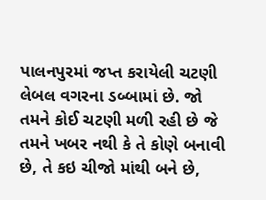પાલનપુરમાં જપ્ત કરાયેલી ચટણી લેબલ વગરના ડબ્બામાં છે. જો તમને કોઈ ચટણી મળી રહી છે જે તમને ખબર નથી કે તે કોણે બનાવી છે, તે કઇ ચીજો માંથી બને છે,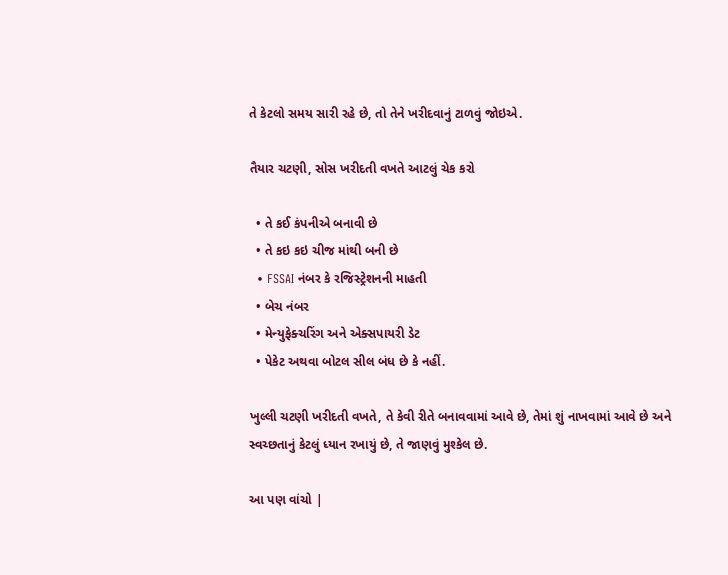તે કેટલો સમય સારી રહે છે, તો તેને ખરીદવાનું ટાળવું જોઇએ.

તૈયાર ચટણી, સોસ ખરીદતી વખતે આટલું ચેક કરો

  • તે કઈ કંપનીએ બનાવી છે
  • તે કઇ કઇ ચીજ માંથી બની છે
  • FSSAI નંબર કે રજિસ્ટ્રેશનની માહતી
  • બેચ નંબર
  • મેન્યુફેક્ચરિંગ અને એક્સપાયરી ડેટ
  • પેકેટ અથવા બોટલ સીલ બંધ છે કે નહીં.

ખુલ્લી ચટણી ખરીદતી વખતે, તે કેવી રીતે બનાવવામાં આવે છે, તેમાં શું નાખવામાં આવે છે અને સ્વચ્છતાનું કેટલું ધ્યાન રખાયું છે, તે જાણવું મુશ્કેલ છે.

આ પણ વાંચો |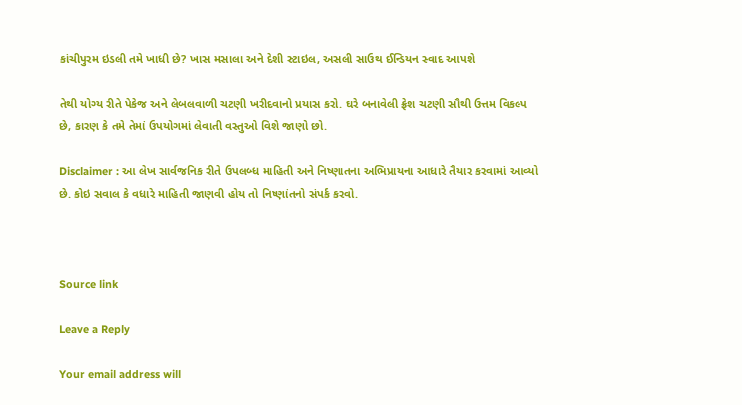કાંચીપુરમ ઇડલી તમે ખાધી છે? ખાસ મસાલા અને દેશી સ્ટાઇલ, અસલી સાઉથ ઈન્ડિયન સ્વાદ આપશે

તેથી યોગ્ય રીતે પેકેજ અને લેબલવાળી ચટણી ખરીદવાનો પ્રયાસ કરો. ઘરે બનાવેલી ફ્રેશ ચટણી સૌથી ઉત્તમ વિકલ્પ છે, કારણ કે તમે તેમાં ઉપયોગમાં લેવાતી વસ્તુઓ વિશે જાણો છો.

Disclaimer : આ લેખ સાર્વજનિક રીતે ઉપલબ્ધ માહિતી અને નિષ્ણાતના અભિપ્રાયના આધારે તૈયાર કરવામાં આવ્યો છે. કોઇ સવાલ કે વધારે માહિતી જાણવી હોય તો નિષ્ણાંતનો સંપર્ક કરવો.



Source link

Leave a Reply

Your email address will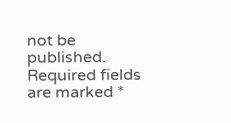not be published. Required fields are marked *